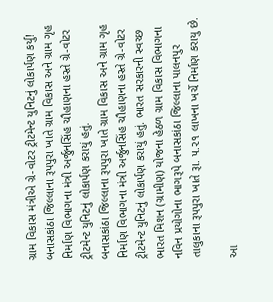ગ્રામ વિકાસ મંત્રીએ ગ્રે-વોટર ટ્રીટમેન્ટ યુનિટનું લોકાર્પણ કર્યુ!
બનાસકાંઠા જિલ્લાના રૂપપુરા ખાતે ગ્રામ વિકાસ અને ગ્રામ ગૃહ નિર્માણ વિભાગના મંત્રી અર્જુનસિંહ ચૌહાણના હસ્તે ગ્રે-વોટર ટ્રીટમેન્ટ યુનિટનું લોકાર્પણ કરાયું હતું.
બનાસકાંઠા જિલ્લાના રૂપપુરા ખાતે ગ્રામ વિકાસ અને ગ્રામ ગૃહ નિર્માણ વિભાગના મંત્રી અર્જુનસિંહ ચૌહાણના હસ્તે ગ્રે-વોટર ટ્રીટમેન્ટ યુનિટનું લોકાર્પણ કરાયું હતું. ભારત સરકારની સ્વચ્છ ભારત મિશન (ગ્રામીણ) યોજના હેઠળ ગ્રામ વિકાસ વિભાગના નવિન પ્રયોગોના ભાગરૂપે બનાસકાંઠા જિલ્લાના પાલનપુર તાલુકાના રૂપપુરા ખાતે રૂા. ૫.૨૧ લાખના ખર્ચે નિર્માણ કરાયુ છે.

આ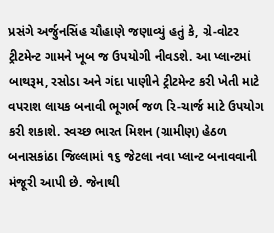પ્રસંગે અર્જુનસિંહ ચૌહાણે જણાવ્યું હતું કે, ગ્રે-વોટર ટ્રીટમેન્ટ ગામને ખૂબ જ ઉપયોગી નીવડશે. આ પ્લાન્ટમાં બાથરૂમ, રસોડા અને ગંદા પાણીને ટ્રીટમેન્ટ કરી ખેતી માટે વપરાશ લાયક બનાવી ભૂગર્ભ જળ રિ-ચાર્જ માટે ઉપયોગ કરી શકાશે. સ્વચ્છ ભારત મિશન (ગ્રામીણ) હેઠળ બનાસકાંઠા જિલ્લામાં ૧૬ જેટલા નવા પ્લાન્ટ બનાવવાની મંજૂરી આપી છે. જેનાથી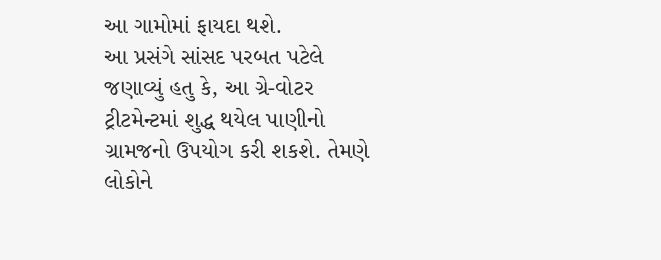આ ગામોમાં ફાયદા થશે.
આ પ્રસંગે સાંસદ પરબત પટેલે જણાવ્યું હતુ કે, આ ગ્રે-વોટર ટ્રીટમેન્ટમાં શુદ્ધ થયેલ પાણીનો ગ્રામજનો ઉપયોગ કરી શકશે. તેમણે લોકોને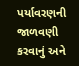પર્યાવરણની જાળવણી કરવાનું અને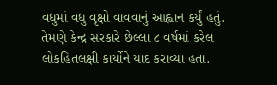વધુમાં વધુ વૃક્ષો વાવવાનું આહ્વાન કર્યું હતું. તેમણે કેન્દ્ર સરકારે છેલ્લા ૮ વર્ષમાં કરેલ લોકહિતલક્ષી કાર્યોને યાદ કરાવ્યા હતા.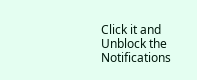Click it and Unblock the Notifications